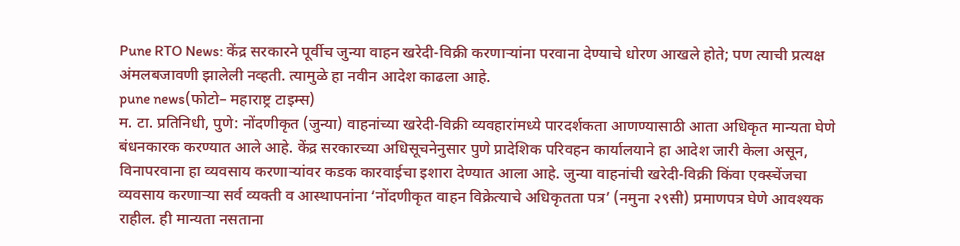Pune RTO News: केंद्र सरकारने पूर्वीच जुन्या वाहन खरेदी-विक्री करणाऱ्यांना परवाना देण्याचे धोरण आखले होते; पण त्याची प्रत्यक्ष अंमलबजावणी झालेली नव्हती. त्यामुळे हा नवीन आदेश काढला आहे.
pune news(फोटो– महाराष्ट्र टाइम्स)
म. टा. प्रतिनिधी, पुणे: नोंदणीकृत (जुन्या) वाहनांच्या खरेदी-विक्री व्यवहारांमध्ये पारदर्शकता आणण्यासाठी आता अधिकृत मान्यता घेणे बंधनकारक करण्यात आले आहे. केंद्र सरकारच्या अधिसूचनेनुसार पुणे प्रादेशिक परिवहन कार्यालयाने हा आदेश जारी केला असून, विनापरवाना हा व्यवसाय करणाऱ्यांवर कडक कारवाईचा इशारा देण्यात आला आहे. जुन्या वाहनांची खरेदी-विक्री किंवा एक्स्चेंजचा व्यवसाय करणाऱ्या सर्व व्यक्ती व आस्थापनांना ‘नोंदणीकृत वाहन विक्रेत्याचे अधिकृतता पत्र’ (नमुना २९सी) प्रमाणपत्र घेणे आवश्यक राहील. ही मान्यता नसताना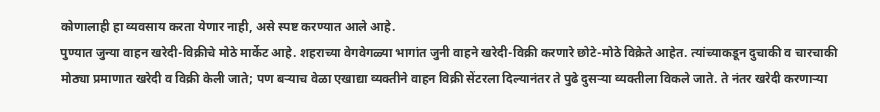कोणालाही हा व्यवसाय करता येणार नाही, असे स्पष्ट करण्यात आले आहे.
पुण्यात जुन्या वाहन खरेदी-विक्रीचे मोठे मार्केट आहे. शहराच्या वेगवेगळ्या भागांत जुनी वाहने खरेदी-विक्री करणारे छोटे-मोठे विक्रेते आहेत. त्यांच्याकडून दुचाकी व चारचाकी मोठ्या प्रमाणात खरेदी व विक्री केली जाते; पण बऱ्याच वेळा एखाद्या व्यक्तीने वाहन विक्री सेंटरला दिल्यानंतर ते पुढे दुसऱ्या व्यक्तीला विकले जाते. ते नंतर खरेदी करणाऱ्या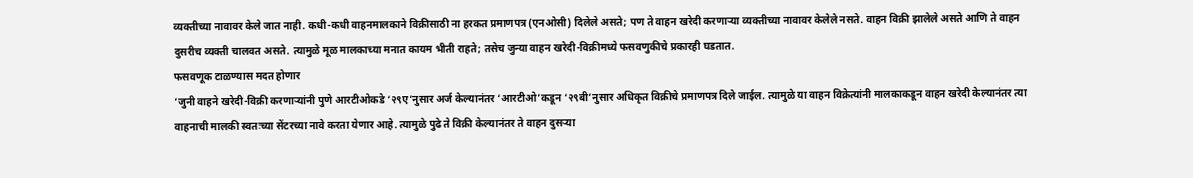व्यक्तीच्या नावावर केले जात नाही. कधी-कधी वाहनमालकाने विक्रीसाठी ना हरकत प्रमाणपत्र (एनओसी) दिलेले असते; पण ते वाहन खरेदी करणाऱ्या व्यक्तीच्या नावावर केलेले नसते. वाहन विक्री झालेले असते आणि ते वाहन दुसरीच व्यक्ती चालवत असते. त्यामुळे मूळ मालकाच्या मनात कायम भीती राहते; तसेच जुन्या वाहन खरेदी-विक्रीमध्ये फसवणुकीचे प्रकारही घडतात.
फसवणूक टाळण्यास मदत होणार
‘जुनी वाहने खरेदी-विक्री करणाऱ्यांनी पुणे आरटीओकडे ‘२९ए’नुसार अर्ज केल्यानंतर ‘आरटीओ’कडून ‘२९बी’नुसार अधिकृत विक्रीचे प्रमाणपत्र दिले जाईल. त्यामुळे या वाहन विक्रेत्यांनी मालकाकडून वाहन खरेदी केल्यानंतर त्या वाहनाची मालकी स्वतःच्या सेंटरच्या नावे करता येणार आहे. त्यामुळे पुढे ते विक्री केल्यानंतर ते वाहन दुसऱ्या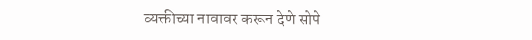व्यक्तीच्या नावावर करून देणे सोपे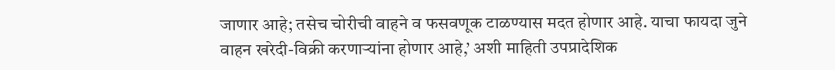जाणार आहे; तसेच चोरीची वाहने व फसवणूक टाळण्यास मदत होणार आहे. याचा फायदा जुने वाहन खरेदी-विक्री करणाऱ्यांना होणार आहे,’ अशी माहिती उपप्रादेशिक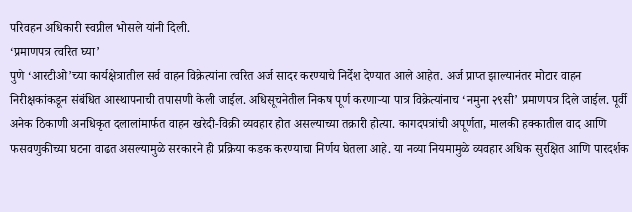परिवहन अधिकारी स्वप्नील भोसले यांनी दिली.
‘प्रमाणपत्र त्वरित घ्या’
पुणे ‘आरटीओ’च्या कार्यक्षेत्रातील सर्व वाहन विक्रेत्यांना त्वरित अर्ज सादर करण्याचे निर्देश देण्यात आले आहेत. अर्ज प्राप्त झाल्यानंतर मोटार वाहन निरीक्षकांकडून संबंधित आस्थापनाची तपासणी केली जाईल. अधिसूचनेतील निकष पूर्ण करणाऱ्या पात्र विक्रेत्यांनाच ‘नमुना २९सी’ प्रमाणपत्र दिले जाईल. पूर्वी अनेक ठिकाणी अनधिकृत दलालांमार्फत वाहन खरेदी-विक्री व्यवहार होत असल्याच्या तक्रारी होत्या. कागदपत्रांची अपूर्णता, मालकी हक्कातील वाद आणि फसवणुकीच्या घटना वाढत असल्यामुळे सरकारने ही प्रक्रिया कडक करण्याचा निर्णय घेतला आहे. या नव्या नियमामुळे व्यवहार अधिक सुरक्षित आणि पारदर्शक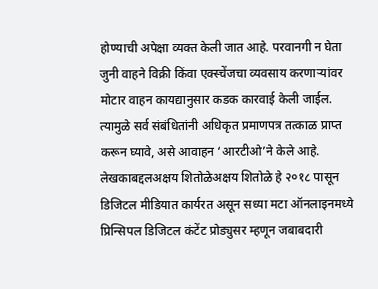होण्याची अपेक्षा व्यक्त केली जात आहे. परवानगी न घेता जुनी वाहने विक्री किंवा एक्स्चेंजचा व्यवसाय करणाऱ्यांवर मोटार वाहन कायद्यानुसार कडक कारवाई केली जाईल. त्यामुळे सर्व संबंधितांनी अधिकृत प्रमाणपत्र तत्काळ प्राप्त करून घ्यावे, असे आवाहन ‘आरटीओ’ने केले आहे.
लेखकाबद्दलअक्षय शितोळेअक्षय शितोळे हे २०१८ पासून डिजिटल मीडियात कार्यरत असून सध्या मटा ऑनलाइनमध्ये प्रिन्सिपल डिजिटल कंटेंट प्रोड्युसर म्हणून जबाबदारी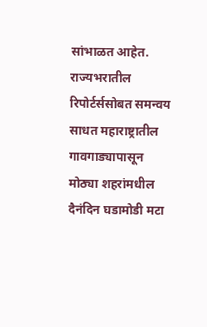सांभाळत आहेत. राज्यभरातील रिपोर्टर्ससोबत समन्वय साधत महाराष्ट्रातील गावगाड्यापासून मोठ्या शहरांमधील दैनंदिन घडामोडी मटा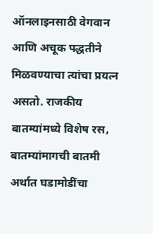ऑनलाइनसाठी वेगवान आणि अचूक पद्धतीने मिळवण्याचा त्यांचा प्रयत्न असतो. राजकीय बातम्यांमध्ये विशेष रस, बातम्यांमागची बातमी अर्थात घडामोडींचा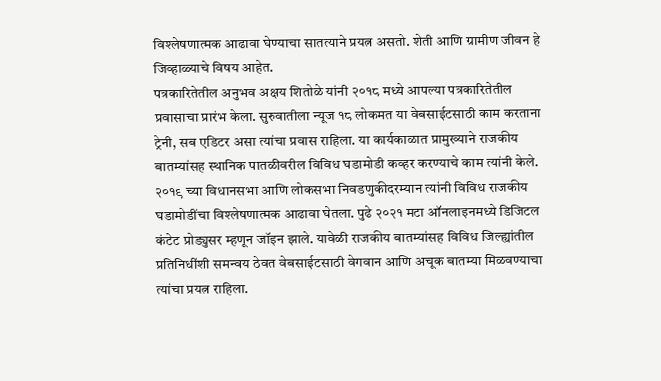विश्लेषणात्मक आढावा घेण्याचा सातत्याने प्रयत्न असतो. शेती आणि ग्रामीण जीवन हे जिव्हाळ्याचे विषय आहेत.
पत्रकारितेतील अनुभव अक्षय शितोळे यांनी २०१८ मध्ये आपल्या पत्रकारितेतील प्रवासाचा प्रारंभ केला. सुरुवातीला न्यूज १८ लोकमत या वेबसाईटसाठी काम करताना ट्रेनी, सब एडिटर असा त्यांचा प्रवास राहिला. या कार्यकाळात प्रामुख्याने राजकीय बातम्यांसह स्थानिक पातळीवरील विविध घडामोडी कव्हर करण्याचे काम त्यांनी केले. २०१९ च्या विधानसभा आणि लोकसभा निवडणुकीदरम्यान त्यांनी विविध राजकीय घडामोडींचा विश्लेषणात्मक आढावा घेतला. पुढे २०२१ मटा ऑनलाइनमध्ये डिजिटल कंटेट प्रोड्युसर म्हणून जॉइन झाले. यावेळी राजकीय बातम्यांसह विविध जिल्ह्यांतील प्रतिनिधींशी समन्वय ठेवत वेबसाईटसाठी वेगवान आणि अचूक बातम्या मिळवण्याचा त्यांचा प्रयत्न राहिला.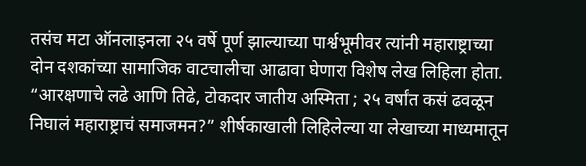तसंच मटा ऑनलाइनला २५ वर्षे पूर्ण झाल्याच्या पार्श्वभूमीवर त्यांनी महाराष्ट्राच्या दोन दशकांच्या सामाजिक वाटचालीचा आढावा घेणारा विशेष लेख लिहिला होता. “आरक्षणाचे लढे आणि तिढे, टोकदार जातीय अस्मिता ; २५ वर्षांत कसं ढवळून निघालं महाराष्ट्राचं समाजमन?” शीर्षकाखाली लिहिलेल्या या लेखाच्या माध्यमातून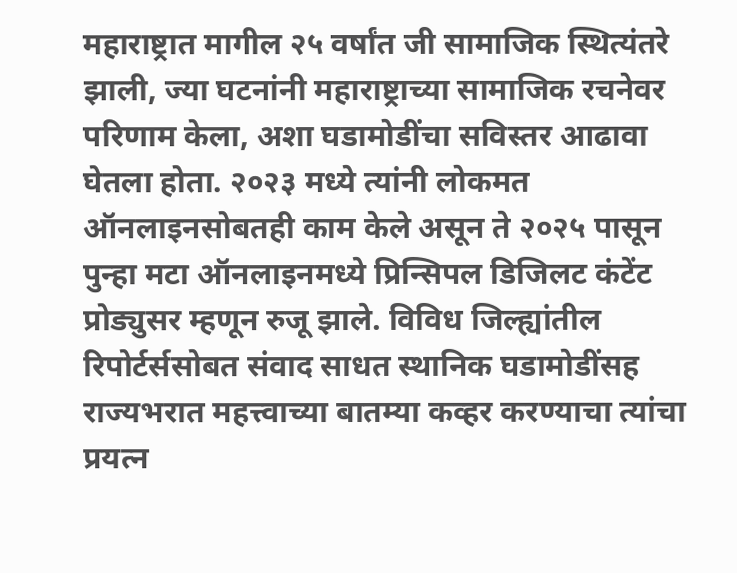महाराष्ट्रात मागील २५ वर्षांत जी सामाजिक स्थित्यंतरे झाली, ज्या घटनांनी महाराष्ट्राच्या सामाजिक रचनेवर परिणाम केला, अशा घडामोडींचा सविस्तर आढावा घेतला होता. २०२३ मध्ये त्यांनी लोकमत ऑनलाइनसोबतही काम केले असून ते २०२५ पासून पुन्हा मटा ऑनलाइनमध्ये प्रिन्सिपल डिजिलट कंटेंट प्रोड्युसर म्हणून रुजू झाले. विविध जिल्ह्यांतील रिपोर्टर्ससोबत संवाद साधत स्थानिक घडामोडींसह राज्यभरात महत्त्वाच्या बातम्या कव्हर करण्याचा त्यांचा प्रयत्न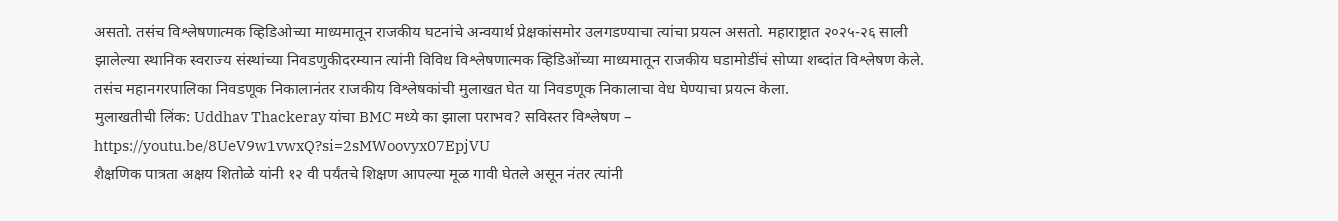असतो. तसंच विश्लेषणात्मक व्हिडिओच्या माध्यमातून राजकीय घटनांचे अन्वयार्थ प्रेक्षकांसमोर उलगडण्याचा त्यांचा प्रयत्न असतो. महाराष्ट्रात २०२५-२६ साली झालेल्या स्थानिक स्वराज्य संस्थांच्या निवडणुकीदरम्यान त्यांनी विविध विश्लेषणात्मक व्हिडिओंच्या माध्यमातून राजकीय घडामोडींचं सोप्या शब्दांत विश्लेषण केले. तसंच महानगरपालिका निवडणूक निकालानंतर राजकीय विश्लेषकांची मुलाखत घेत या निवडणूक निकालाचा वेध घेण्याचा प्रयत्न केला.
मुलाखतीची लिंक: Uddhav Thackeray यांचा BMC मध्ये का झाला पराभव? सविस्तर विश्लेषण – https://youtu.be/8UeV9w1vwxQ?si=2sMWoovyx07EpjVU
शैक्षणिक पात्रता अक्षय शितोळे यांनी १२ वी पर्यंतचे शिक्षण आपल्या मूळ गावी घेतले असून नंतर त्यांनी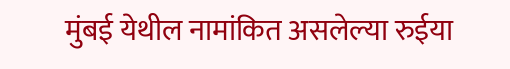मुंबई येथील नामांकित असलेल्या रुईया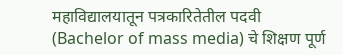महाविद्यालयातून पत्रकारितेतील पदवी (Bachelor of mass media) चे शिक्षण पूर्ण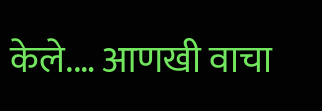केले.… आणखी वाचा